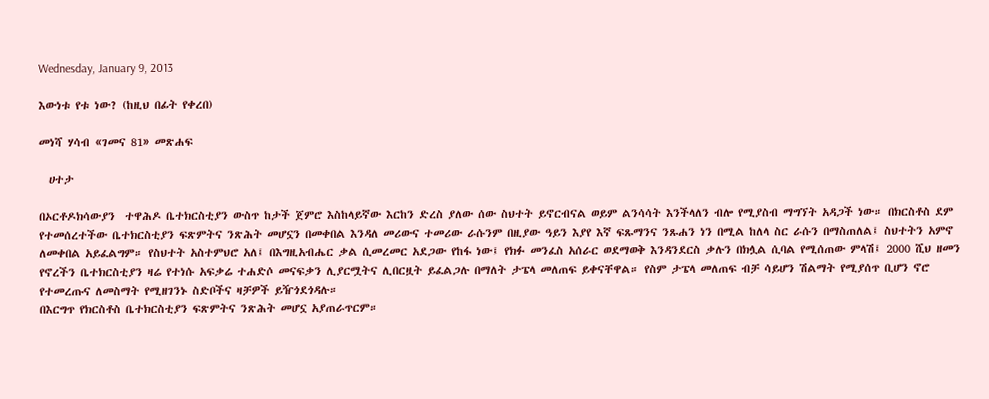Wednesday, January 9, 2013

እውነቱ የቱ ነው? (ከዚህ በፊት የቀረበ)

መነሻ ሃሳብ «ገመና 81» መጽሐፍ

  ሀተታ

በኦርቶዶክሳውያን  ተዋሕዶ ቤተክርስቲያን ውስጥ ከታች ጀምሮ እስከላይኛው እርከን ድረስ ያለው ሰው ስህተት ይኖርብናል ወይም ልንሳሳት እንችላለን ብሎ የሚያስብ ማግኘት አዳጋች ነው። በክርስቶስ ደም የተመሰረተችው ቤተክርስቲያን ፍጽምትና ንጽሕት መሆኗን በመቀበል እንዳለ መሪውና ተመሪው ራሱንም በዚያው ዓይን እያየ እኛ ፍጹማንና ንጹሐን ነን በሚል ከለላ ስር ራሱን በማስጠለል፤ ስህተትን አምኖ ለመቀበል አይፈልግም። የስህተት አስተምህሮ አለ፤ በእግዚአብሔር ቃል ሲመረመር አደጋው የከፋ ነው፤ የክፉ መንፈስ አሰራር ወደማወቅ እንዳንደርስ ቃሉን በክሏል ሲባል የሚሰጠው ምላሽ፤ 2000 ሺህ ዘመን የኖረችን ቤተክርስቲያን ዛሬ የተነሱ አፍቃሬ ተሐድሶ መናፍቃን ሊያርሟትና ሊበርዟት ይፈልጋሉ በማለት ታፔላ መለጠፍ ይቀናቸዋል። የስም ታፔላ መለጠፍ ብቻ ሳይሆን ሽልማት የሚያሰጥ ቢሆን ኖሮ የተመረጡና ለመስማት የሚዘገንኑ ስድቦችና ዛቻዎች ይዥጎደጎዳሉ።
በእርግጥ የክርስቶስ ቤተክርስቲያን ፍጽምትና ንጽሕት መሆኗ አያጠራጥርም።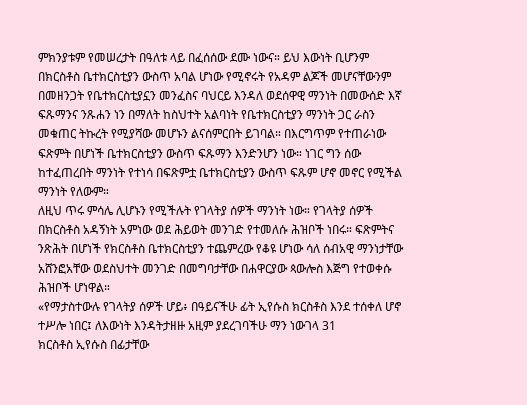ምክንያቱም የመሠረታት በዓለቱ ላይ በፈሰሰው ደሙ ነውና። ይህ እውነት ቢሆንም በክርስቶስ ቤተክርስቲያን ውስጥ አባል ሆነው የሚኖሩት የአዳም ልጆች መሆናቸውንም በመዘንጋት የቤተክርስቲያኗን መንፈስና ባህርይ እንዳለ ወደሰዋዊ ማንነት በመውሰድ እኛ ፍጹማንና ንጹሐን ነን በማለት ከስህተት አልባነት የቤተክርስቲያን ማንነት ጋር ራስን መቁጠር ትኩረት የሚያሻው መሆኑን ልናሰምርበት ይገባል። በእርግጥም የተጠራነው ፍጽምት በሆነች ቤተክርስቲያን ውስጥ ፍጹማን እንድንሆን ነው። ነገር ግን ሰው ከተፈጠረበት ማንነት የተነሳ በፍጽምቷ ቤተክርስቲያን ውስጥ ፍጹም ሆኖ መኖር የሚችል ማንነት የለውም።
ለዚህ ጥሩ ምሳሌ ሊሆኑን የሚችሉት የገላትያ ሰዎች ማንነት ነው። የገላትያ ሰዎች በክርስቶስ አዳኝነት አምነው ወደ ሕይወት መንገድ የተመለሱ ሕዝቦች ነበሩ። ፍጽምትና ንጽሕት በሆነች የክርስቶስ ቤተክርስቲያን ተጨምረው የቆዩ ሆነው ሳለ ሰብአዊ ማንነታቸው አሸንፎአቸው ወደስህተት መንገድ በመግባታቸው በሐዋርያው ጳውሎስ እጅግ የተወቀሱ ሕዝቦች ሆነዋል።
«የማታስተውሉ የገላትያ ሰዎች ሆይ፥ በዓይናችሁ ፊት ኢየሱስ ክርስቶስ እንደ ተሰቀለ ሆኖ ተሥሎ ነበር፤ ለእውነት እንዳትታዘዙ አዚም ያደረገባችሁ ማን ነውገላ 31
ክርስቶስ ኢየሱስ በፊታቸው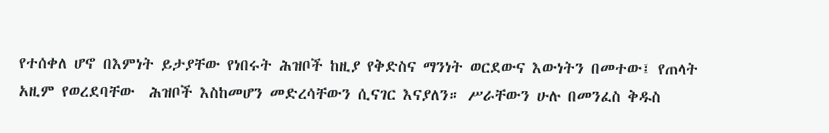የተሰቀለ ሆኖ በእምነት ይታያቸው የነበሩት ሕዝቦች ከዚያ የቅድስና ማንነት ወርደውና እውነትን በመተው፤ የጠላት አዚም የወረደባቸው  ሕዝቦች እስከመሆን መድረሳቸውን ሲናገር እናያለን። ሥራቸውን ሁሉ በመንፈስ ቅዱስ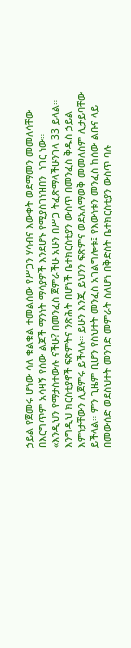ኃይል የጀመሩ ሆነው ሳለ ቁልቁል ተመልሰው የሥጋን ሃሳብና እውቀት ወደማመን መመለሳቸው በእርግጥም አሳዛኝ የሰው ልጆች ማንነት ማሳያዎች እንደሆኑ የሚያስገነዝበን  ነገር ነው።
«እንዲህን የማታስተውሉ ናችሁ? በመንፈስ ጀምራችሁ አሁን በሥጋ ትፈጽማላችሁንገላ 33 ይላል።
እንግዲህ ክርስቲያኖች ፍጽምትና ንጽሕት በሆነች ቤተክርስቲያን ውስጥ በመንፈስ ቅዱስ ኃይል እምነታቸውን ሊጀምሩ ይችላሉ። ይሁን እንጂ ይህንን ፍጽምና ወደአለማወቅ መመለስም ሊታይባቸው ይችላል። ምን ጊዜም ቢሆን የስህተት መንፈስ አገልግሎቱ፤ የእውነቱን መንፈስ ከሰው ልቡና ላይ በመውሰድ ወደስህተት መንገድ መምራት ስለሆነ በቅድስት ቤተክርስቲያን ውስጥ ባሉ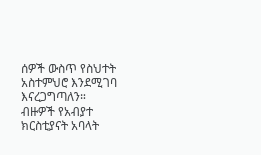ሰዎች ውስጥ የስህተት አስተምህሮ እንደሚገባ እናረጋግጣለን።
ብዙዎች የአብያተ ክርስቲያናት አባላት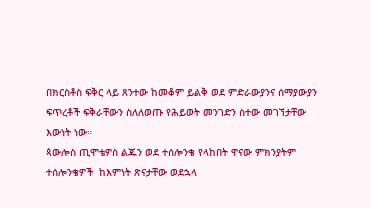በክርስቶስ ፍቅር ላይ ጸንተው ከመቆም ይልቅ ወደ ምድራውያንና ሰማያውያን ፍጥረቶች ፍቅራቸውን ስለለወጡ የሕይወት መንገድን ስተው መገኘታቸው እውነት ነው።
ጳውሎስ ጢሞቴዎስ ልጁን ወደ ተሰሎንቄ የላከበት ዋናው ምክንያትም ተሰሎንቄዎች  ከእምነት ጽናታቸው ወደኋላ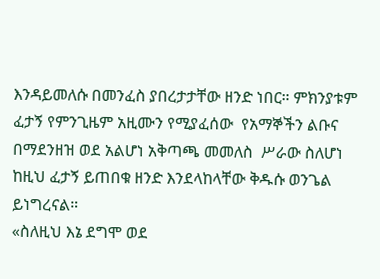እንዳይመለሱ በመንፈስ ያበረታታቸው ዘንድ ነበር። ምክንያቱም ፈታኝ የምንጊዜም አዚሙን የሚያፈሰው  የአማኞችን ልቡና በማደንዘዝ ወደ አልሆነ አቅጣጫ መመለስ  ሥራው ስለሆነ ከዚህ ፈታኝ ይጠበቁ ዘንድ እንደላከላቸው ቅዱሱ ወንጌል ይነግረናል።
«ስለዚህ እኔ ደግሞ ወደ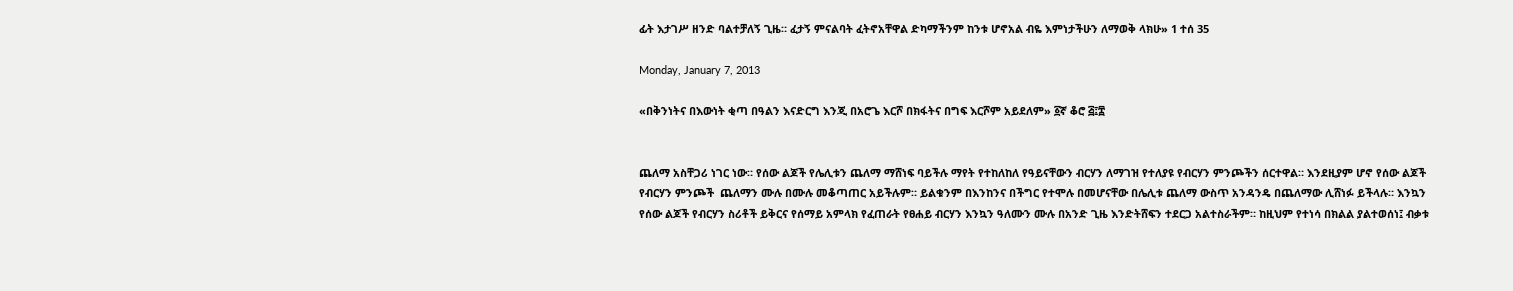ፊት እታገሥ ዘንድ ባልተቻለኝ ጊዜ። ፈታኝ ምናልባት ፈትኖአቸዋል ድካማችንም ከንቱ ሆኖአል ብዬ እምነታችሁን ለማወቅ ላክሁ» 1 ተሰ 35

Monday, January 7, 2013

«በቅንነትና በእውነት ቂጣ በዓልን እናድርግ እንጂ በአሮጌ እርሾ በክፋትና በግፍ እርሾም አይደለም» ፩ኛ ቆሮ ፭፤፰


ጨለማ አስቸጋሪ ነገር ነው። የሰው ልጆች የሌሊቱን ጨለማ ማሸነፍ ባይችሉ ማየት የተከለከለ የዓይናቸውን ብርሃን ለማገዝ የተለያዩ የብርሃን ምንጮችን ሰርተዋል። እንደዚያም ሆኖ የሰው ልጆች የብርሃን ምንጮች  ጨለማን ሙሉ በሙሉ መቆጣጠር አይችሉም። ይልቁንም በእንከንና በችግር የተሞሉ በመሆናቸው በሌሊቱ ጨለማ ውስጥ አንዳንዴ በጨለማው ሊሸነፉ ይችላሉ። እንኳን የሰው ልጆች የብርሃን ስሪቶች ይቅርና የሰማይ አምላክ የፈጠራት የፀሐይ ብርሃን እንኳን ዓለሙን ሙሉ በአንድ ጊዜ እንድትሸፍን ተደርጋ አልተስራችም። ከዚህም የተነሳ በክልል ያልተወሰነ፤ ብቃቱ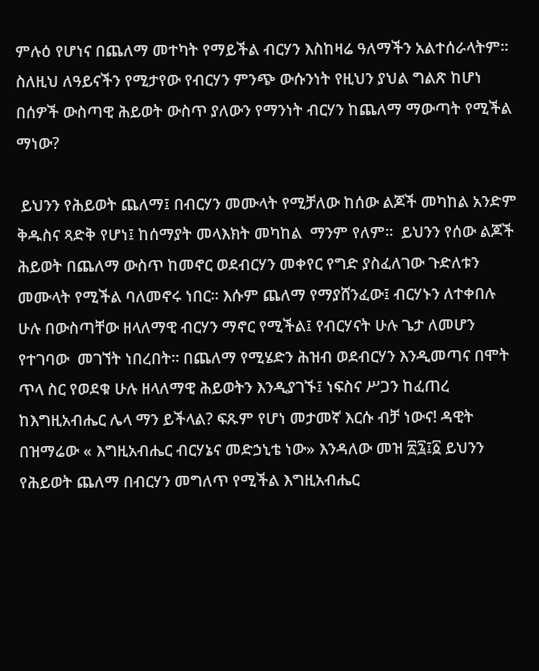ምሉዕ የሆነና በጨለማ መተካት የማይችል ብርሃን እስከዛሬ ዓለማችን አልተሰራላትም።   ስለዚህ ለዓይናችን የሚታየው የብርሃን ምንጭ ውሱንነት የዚህን ያህል ግልጽ ከሆነ በሰዎች ውስጣዊ ሕይወት ውስጥ ያለውን የማንነት ብርሃን ከጨለማ ማውጣት የሚችል ማነው?

 ይህንን የሕይወት ጨለማ፤ በብርሃን መሙላት የሚቻለው ከሰው ልጆች መካከል አንድም ቅዱስና ጻድቅ የሆነ፤ ከሰማያት መላእክት መካከል  ማንም የለም።  ይህንን የሰው ልጆች ሕይወት በጨለማ ውስጥ ከመኖር ወደብርሃን መቀየር የግድ ያስፈለገው ጉድለቱን መሙላት የሚችል ባለመኖሩ ነበር። እሱም ጨለማ የማያሸንፈው፤ ብርሃኑን ለተቀበሉ ሁሉ በውስጣቸው ዘላለማዊ ብርሃን ማኖር የሚችል፤ የብርሃናት ሁሉ ጌታ ለመሆን  የተገባው  መገኘት ነበረበት። በጨለማ የሚሄድን ሕዝብ ወደብርሃን እንዲመጣና በሞት ጥላ ስር የወደቁ ሁሉ ዘላለማዊ ሕይወትን እንዲያገኙ፤ ነፍስና ሥጋን ከፈጠረ ከእግዚአብሔር ሌላ ማን ይችላል? ፍጹም የሆነ መታመኛ እርሱ ብቻ ነውና! ዳዊት በዝማሬው « እግዚአብሔር ብርሃኔና መድኃኒቴ ነው» እንዳለው መዝ ፳፯፤፩ ይህንን የሕይወት ጨለማ በብርሃን መግለጥ የሚችል እግዚአብሔር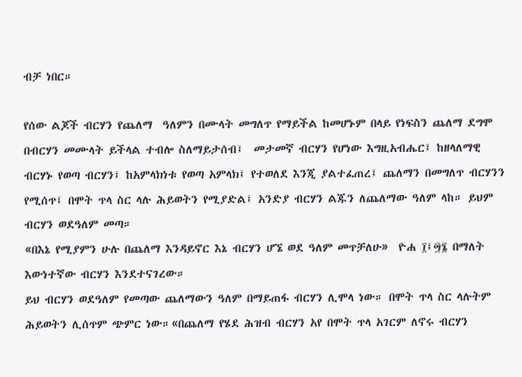ብቻ ነበር።

የሰው ልጆች ብርሃን የጨለማ  ዓለምን በሙላት መግለጥ የማይችል ከመሆኑም በላይ የነፍስን ጨለማ ደግሞ በብርሃን መሙላት ይችላል ተብሎ ስለማይታሰብ፤  መታመኛ ብርሃን የሆነው እግዚአብሔር፤ ከዘላለማዊ ብርሃኑ የወጣ ብርሃን፤ ከአምላክነቱ የወጣ አምላክ፤ የተወለደ እንጂ ያልተፈጠረ፤ ጨለማን በመግለጥ ብርሃንን  የሚሰጥ፤ በሞት ጥላ ስር ላሉ ሕይወትን የሚያድል፤ አንድያ ብርሃን ልጁን ለጨለማው ዓለም ላከ። ይህም ብርሃን ወደዓለም መጣ።
«በእኔ የሚያምን ሁሉ በጨለማ እንዳይኖር እኔ ብርሃን ሆኜ ወደ ዓለም መጥቻለሁ»  ዮሐ ፲፤፵፮ በማለት እውነተኛው ብርሃን እንደተናገረው።
ይህ ብርሃን ወደዓለም የመጣው ጨለማውን ዓለም በማይጠፋ ብርሃን ሊሞላ ነው። በሞት ጥላ ስር ላሉትም ሕይወትን ሊሰጥም ጭምር ነው።«በጨለማ የሄደ ሕዝብ ብርሃን አየ በሞት ጥላ አገርም ለኖሩ ብርሃን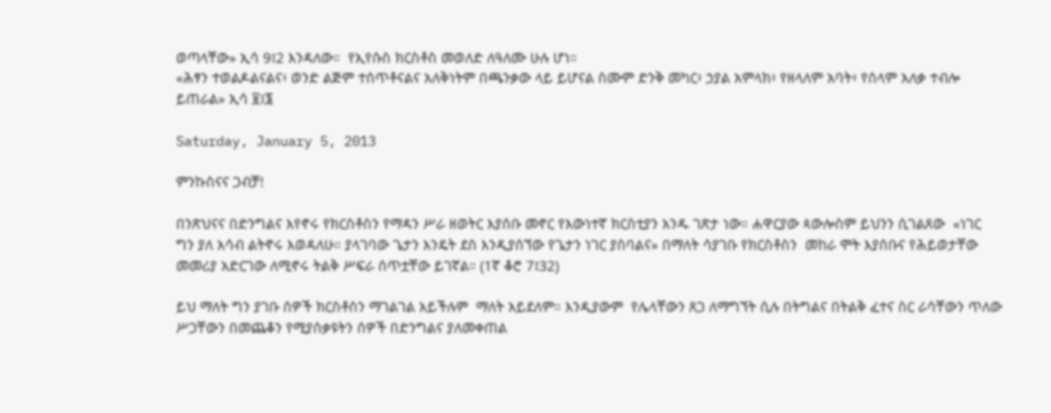ወጣላቸው» ኢሳ 9፤2 እንዳለው።  የኢየሱስ ክርስቶስ መወለድ ለዓለሙ ሁሉ ሆነ።
«ሕፃን ተወልዶልናልና፥ ወንድ ልጅም ተሰጥቶናልና አለቅነትም በጫንቃው ላይ ይሆናል ስሙም ድንቅ መካር፥ ኃያል አምላክ፥ የዘላለም አባት፥ የሰላም አለቃ ተብሎ ይጠራል» ኢሳ ፱፤፮

Saturday, January 5, 2013

ምንኩስናና ጋብቻ!

በንጽህናና በድንግልና እየኖሩ የክርስቶስን የማዳን ሥራ ዘወትር እያሰቡ መኖር የእውነተኛ ክርስቲያን አንዱ ገጽታ ነው። ሐዋርያው ጳውሎስም ይህንን ሲገልጸው  «ነገር ግን ያለ አሳብ ልትኖሩ እወዳለሁ። ያላገባው ጌታን እንዴት ደስ እንዲያሰኘው የጌታን ነገር ያስባልና» በማለት ሳያገቡ የክርስቶስን  መከራ ሞት እያሰቡና የሕይወታቸው መመሪያ አድርገው ለሚኖሩ ትልቅ ሥፍራ ሰጥቷቸው ይገኛል። (1ኛ ቆሮ 7፤32)

ይህ ማለት ግን ያገቡ ሰዎች ክርስቶስን ማገልገል አይችሉም  ማለት አይደለም። እንዲያውም  የሌላቸውን ጸጋ ለማግኘት ሲሉ በትግልና በትልቅ ፈተና ስር ራሳቸውን ጥለው ሥጋቸውን በመጨቆን የሚያሰቃዩትን ሰዎች በድንግልና ያለመቀጠል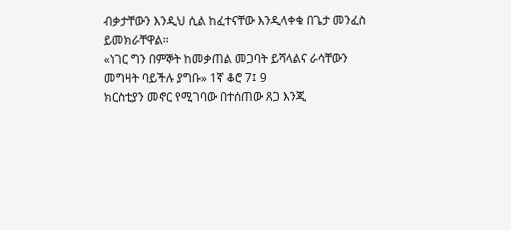ብቃታቸውን እንዲህ ሲል ከፈተናቸው እንዲላቀቁ በጌታ መንፈስ ይመክራቸዋል።
«ነገር ግን በምኞት ከመቃጠል መጋባት ይሻላልና ራሳቸውን መግዛት ባይችሉ ያግቡ» 1ኛ ቆሮ 7፤ 9
ክርስቲያን መኖር የሚገባው በተሰጠው ጸጋ እንጂ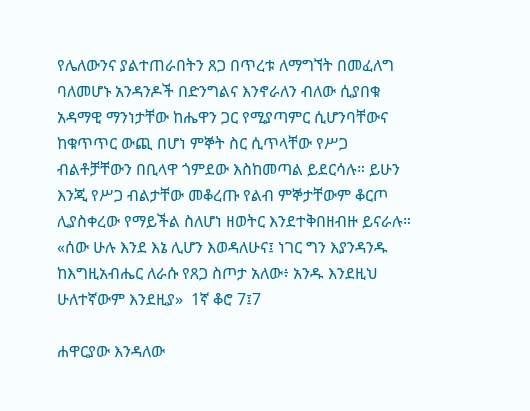የሌለውንና ያልተጠራበትን ጸጋ በጥረቱ ለማግኘት በመፈለግ ባለመሆኑ አንዳንዶች በድንግልና እንኖራለን ብለው ሲያበቁ አዳማዊ ማንነታቸው ከሔዋን ጋር የሚያጣምር ሲሆንባቸውና ከቁጥጥር ውጪ በሆነ ምኞት ስር ሲጥላቸው የሥጋ ብልቶቻቸውን በቢላዋ ጎምደው እስከመጣል ይደርሳሉ። ይሁን እንጂ የሥጋ ብልታቸው መቆረጡ የልብ ምኞታቸውም ቆርጦ ሊያስቀረው የማይችል ስለሆነ ዘወትር እንደተቅበዘብዙ ይናራሉ።
«ሰው ሁሉ እንደ እኔ ሊሆን እወዳለሁና፤ ነገር ግን እያንዳንዱ ከእግዚአብሔር ለራሱ የጸጋ ስጦታ አለው፥ አንዱ እንደዚህ ሁለተኛውም እንደዚያ»  1ኛ ቆሮ 7፤7

ሐዋርያው እንዳለው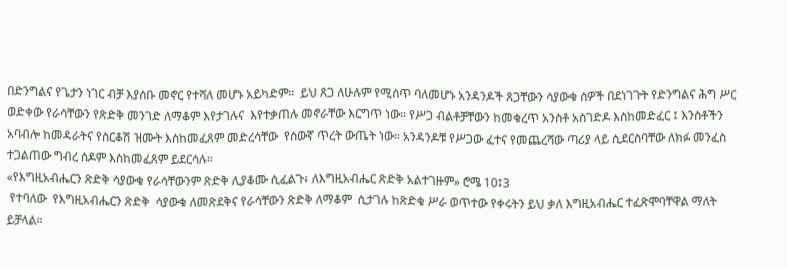በድንግልና የጌታን ነገር ብቻ እያሰቡ መኖር የተሻለ መሆኑ አይካድም።  ይህ ጸጋ ለሁሉም የሚሰጥ ባለመሆኑ አንዳንዶች ጸጋቸውን ሳያውቁ ሰዎች በደነገጉት የድንግልና ሕግ ሥር ወድቀው የራሳቸውን የጽድቅ መንገድ ለማቆም እየታገሉና  እየተቃጠሉ መኖራቸው እርግጥ ነው። የሥጋ ብልቶቻቸውን ከመቁረጥ አንስቶ አስገድዶ እስከመድፈር ፤ እንስቶችን አባብሎ ከመዳራትና የስርቆሽ ዝሙት እስከመፈጸም መድረሳቸው  የሰውኛ ጥረት ውጤት ነው። አንዳንዶቹ የሥጋው ፈተና የመጨረሻው ጣሪያ ላይ ሲደርስባቸው ለክፉ መንፈስ ተጋልጠው ግብረ ሰዶም እስከመፈጸም ይደርሳሉ።
«የእግዚአብሔርን ጽድቅ ሳያውቁ የራሳቸውንም ጽድቅ ሊያቆሙ ሲፈልጉ፥ ለእግዚአብሔር ጽድቅ አልተገዙም» ሮሜ 10፤3
 የተባለው  የእግዚአብሔርን ጽድቅ  ሳያውቁ ለመጽደቅና የራሳቸውን ጽድቅ ለማቆም  ሲታገሉ ከጽድቁ ሥራ ወጥተው የቀሩትን ይህ ቃለ እግዚአብሔር ተፈጽሞባቸዋል ማለት ይቻላል።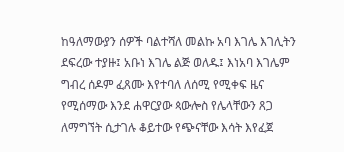ከዓለማውያን ሰዎች ባልተሻለ መልኩ አባ እገሌ እገሊትን ደፍረው ተያዙ፤ አቡነ እገሌ ልጅ ወለዱ፤ እነአባ እገሌም  ግብረ ሰዶም ፈጸሙ እየተባለ ለሰሚ የሚቀፍ ዜና የሚሰማው እንደ ሐዋርያው ጳውሎስ የሌላቸውን ጸጋ ለማግኘት ሲታገሉ ቆይተው የጭናቸው እሳት እየፈጀ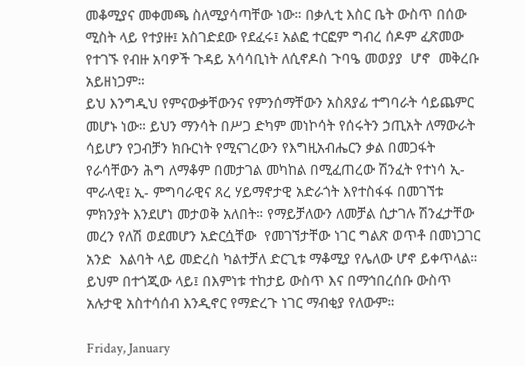መቆሚያና መቀመጫ ስለሚያሳጣቸው ነው። በቃሊቲ እስር ቤት ውስጥ በሰው ሚስት ላይ የተያዙ፤ አስገድደው የደፈሩ፤ አልፎ ተርፎም ግብረ ሰዶም ፈጽመው የተገኙ የብዙ አባዎች ጉዳይ አሳሳቢነት ለሲኖዶስ ጉባዔ መወያያ  ሆኖ  መቅረቡ አይዘነጋም።
ይህ እንግዲህ የምናውቃቸውንና የምንሰማቸውን አስጸያፊ ተግባራት ሳይጨምር መሆኑ ነው። ይህን ማንሳት በሥጋ ድካም መነኮሳት የሰሩትን ኃጢአት ለማውራት ሳይሆን የጋብቻን ክቡርነት የሚናገረውን የእግዚአብሔርን ቃል በመጋፋት የራሳቸውን ሕግ ለማቆም በመታገል መካከል በሚፈጠረው ሽንፈት የተነሳ ኢ-ሞራላዊ፤ ኢ- ምግባራዊና ጸረ ሃይማኖታዊ አድራጎት እየተስፋፋ በመገኘቱ ምክንያት እንደሆነ መታወቅ አለበት። የማይቻለውን ለመቻል ሲታገሉ ሽንፈታቸው መረን የለሽ ወደመሆን አድርሷቸው  የመገኘታቸው ነገር ግልጽ ወጥቶ በመነጋገር  አንድ  እልባት ላይ መድረስ ካልተቻለ ድርጊቱ ማቆሚያ የሌለው ሆኖ ይቀጥላል። ይህም በተጎጂው ላይ፤ በእምነቱ ተከታይ ውስጥ እና በማኅበረሰቡ ውስጥ አሉታዊ አስተሳሰብ እንዲኖር የማድረጉ ነገር ማብቂያ የለውም።

Friday, January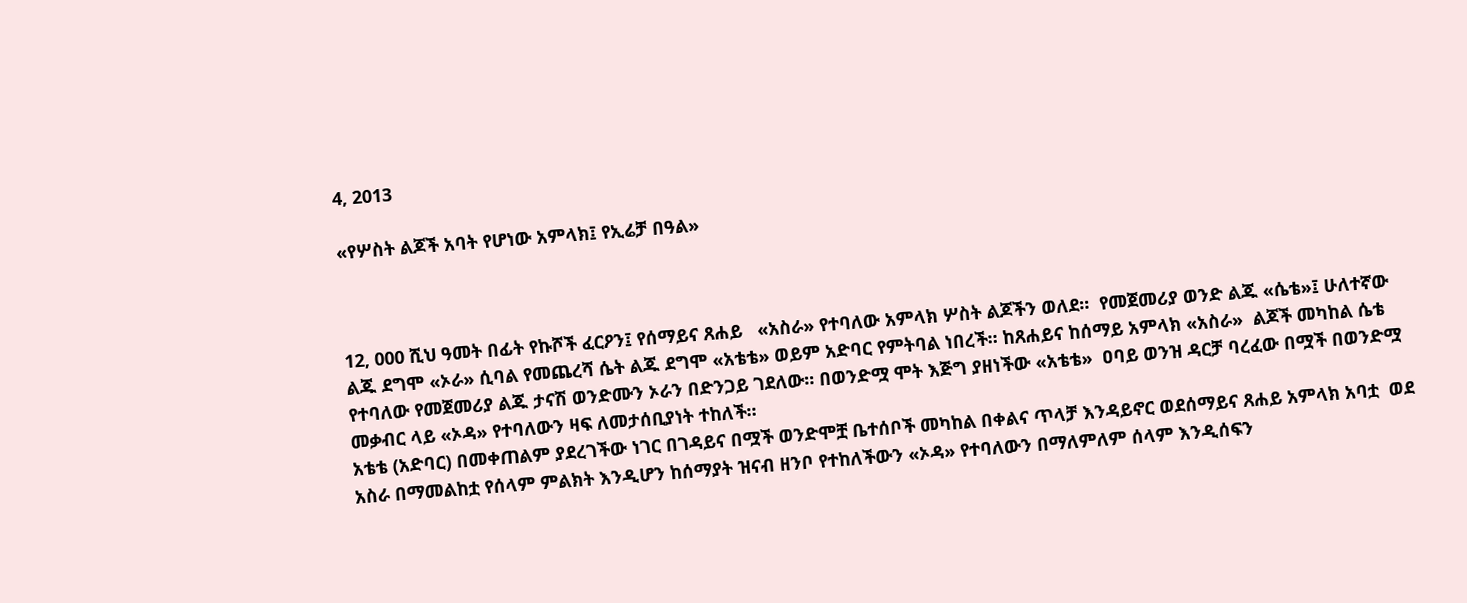4, 2013

«የሦስት ልጆች አባት የሆነው አምላክ፤ የኢሬቻ በዓል»



12, 000 ሺህ ዓመት በፊት የኩሾች ፈርዖን፤ የሰማይና ጸሐይ   «አስራ» የተባለው አምላክ ሦስት ልጆችን ወለደ።  የመጀመሪያ ወንድ ልጁ «ሴቴ»፤ ሁለተኛው ልጁ ደግሞ «ኦራ» ሲባል የመጨረሻ ሴት ልጁ ደግሞ «አቴቴ» ወይም አድባር የምትባል ነበረች። ከጸሐይና ከሰማይ አምላክ «አስራ»  ልጆች መካከል ሴቴ የተባለው የመጀመሪያ ልጁ ታናሽ ወንድሙን ኦራን በድንጋይ ገደለው። በወንድሟ ሞት እጅግ ያዘነችው «አቴቴ»  ዐባይ ወንዝ ዳርቻ ባረፈው በሟች በወንድሟ መቃብር ላይ «ኦዳ» የተባለውን ዛፍ ለመታሰቢያነት ተከለች።
አቴቴ (አድባር) በመቀጠልም ያደረገችው ነገር በገዳይና በሟች ወንድሞቿ ቤተሰቦች መካከል በቀልና ጥላቻ እንዳይኖር ወደሰማይና ጸሐይ አምላክ አባቷ  ወደ አስራ በማመልከቷ የሰላም ምልክት እንዲሆን ከሰማያት ዝናብ ዘንቦ የተከለችውን «ኦዳ» የተባለውን በማለምለም ሰላም እንዲሰፍን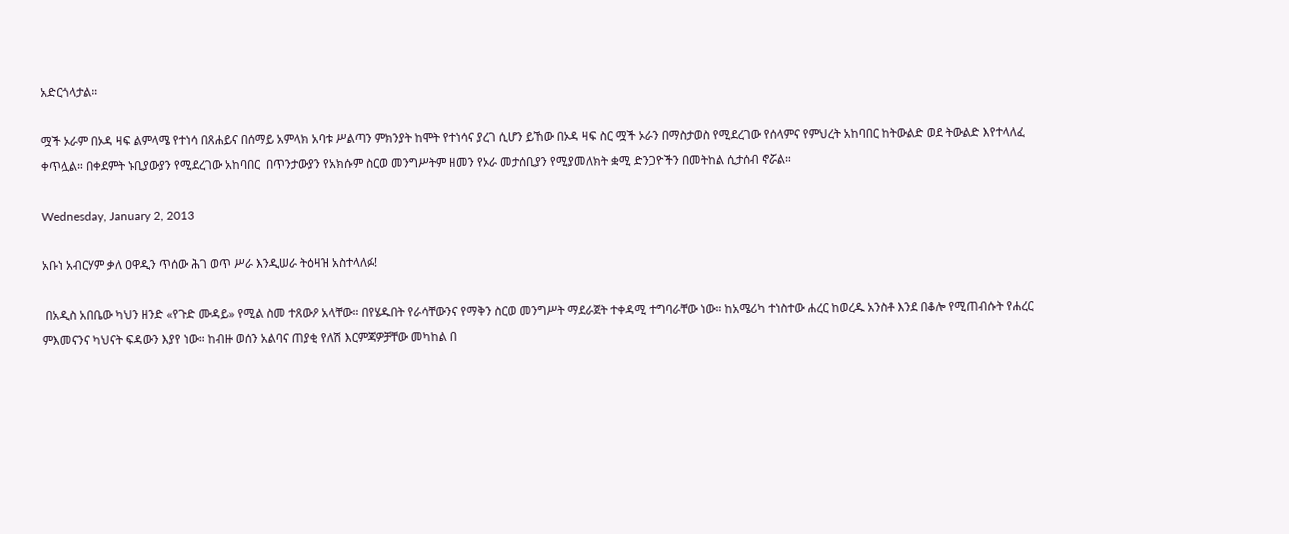አድርጎላታል።

ሟች ኦራም በኦዳ ዛፍ ልምላሜ የተነሳ በጸሐይና በሰማይ አምላክ አባቱ ሥልጣን ምክንያት ከሞት የተነሳና ያረገ ሲሆን ይኸው በኦዳ ዛፍ ስር ሟች ኦራን በማስታወስ የሚደረገው የሰላምና የምህረት አከባበር ከትውልድ ወደ ትውልድ እየተላለፈ ቀጥሏል። በቀደምት ኑቢያውያን የሚደረገው አከባበር  በጥንታውያን የአክሱም ስርወ መንግሥትም ዘመን የኦራ መታሰቢያን የሚያመለክት ቋሚ ድንጋዮችን በመትከል ሲታሰብ ኖሯል።

Wednesday, January 2, 2013

አቡነ አብርሃም ቃለ ዐዋዲን ጥሰው ሕገ ወጥ ሥራ እንዲሠራ ትዕዛዝ አስተላለፉ!

 በአዲስ አበቤው ካህን ዘንድ «የጉድ ሙዳይ» የሚል ስመ ተጸውዖ አላቸው። በየሄዱበት የራሳቸውንና የማቅን ስርወ መንግሥት ማደራጀት ተቀዳሚ ተግባራቸው ነው። ከአሜሪካ ተነስተው ሐረር ከወረዱ አንስቶ እንደ በቆሎ የሚጠብሱት የሐረር ምእመናንና ካህናት ፍዳውን እያየ ነው። ከብዙ ወሰን አልባና ጠያቂ የለሽ እርምጃዎቻቸው መካከል በ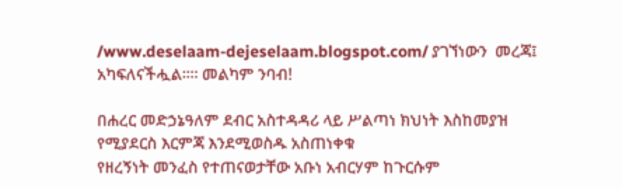/www.deselaam-dejeselaam.blogspot.com/ ያገኘነውን  መረጃ፤ አካፍለናችሗል።። መልካም ንባብ!

በሐረር መድኃኔዓለም ደብር አስተዳዳሪ ላይ ሥልጣነ ክህነት እስከመያዝ የሚያደርስ እርምጃ እንደሚወስዱ አስጠነቀቁ
የዘረኝነት መንፈስ የተጠናወታቸው አቡነ አብርሃም ከጉርሱም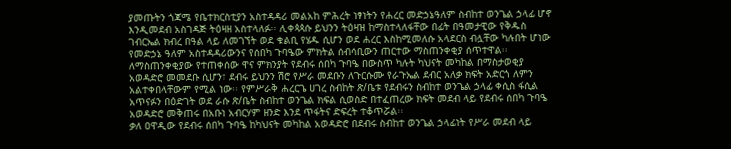ያመጡትን ጎጃሜ የቤተክርስቲያን አስተዳዳሪ መልአከ ምሕረት ነፃነትን የሐረር መድኃኔዓለም ስብከተ ወንጌል ኃላፊ ሆኖ እንዲመደብ አስገዳጅ ትዕዛዘ አስተላለፉ፡፡ ሊቀጳጳሱ ይህንን ትዕዛዝ ከማስተላለፋቸው በፊት በዓመታዊው የቅዱስ ገብርኤል ክብረ በዓል ላይ ለመገኘት ወደ ቁልቢ የሄዱ ሲሆን ወደ ሐረር እስከሚመለሱ አላደርስ ብሏቸው ካሉበት ሆነው የመድኃኔ ዓለም አስተዳዳሪውንና የሰበካ ጉባዔው ምክትል ሰብሳቢውን ጠርተው ማስጠንቀቂያ ሰጥተዋል፡፡
ለማስጠንቀቂያው የተጠቀሰው ዋና ምክንያት የደብሩ ሰበካ ጉባዔ በውስጥ ካሉት ካህናት መካከል በማስታወቂያ አወዳድሮ መመደቡ ሲሆን፣ ደብሩ ይህንን ሽሮ የሥራ መደቡን ለጉርሱሙ የራጉኤል ደብር አለቃ ክፍት አድርጎ ለምን አልተቀበላቸውም የሚል ነው፡፡ የምሥራቅ ሐረርጌ ሀገረ ስብከት ጽ/ቤቱ የደብሩን ስብከተ ወንጌል ኃላፊ ቀሲስ ፋሲል አጥናፉን በዕድገት ወደ ራሱ ጽ/ቤት ስብከተ ወንጌል ክፍል ሲወስድ በተፈጠረው ክፍት መደብ ላይ የደብሩ ሰበካ ጉባዔ አወዳድሮ መቅጠሩ በአቡነ አብርሃም ዘንድ እንደ ጥፋትና ድፍረት ተቆጥሯል፡፡
ቃለ ዐዋዲው የደብሩ ሰበካ ጉባዔ ከካህናት መካከል አወዳድሮ በደብሩ ስብከተ ወንጌል ኃላፊነት የሥራ መደብ ላይ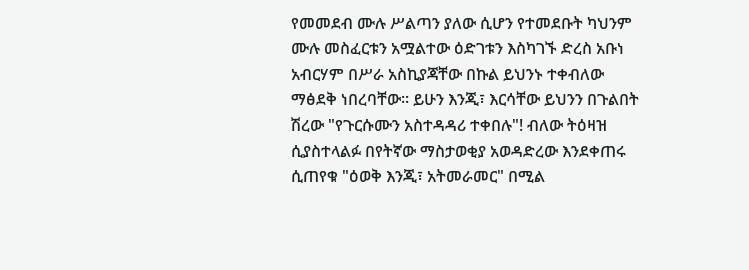የመመደብ ሙሉ ሥልጣን ያለው ሲሆን የተመደቡት ካህንም ሙሉ መስፈርቱን አሟልተው ዕድገቱን እስካገኙ ድረስ አቡነ አብርሃም በሥራ አስኪያጃቸው በኩል ይህንኑ ተቀብለው ማፅደቅ ነበረባቸው፡፡ ይሁን እንጂ፣ እርሳቸው ይህንን በጉልበት ሽረው "የጉርሱሙን አስተዳዳሪ ተቀበሉ"! ብለው ትዕዛዝ ሲያስተላልፉ በየትኛው ማስታወቂያ አወዳድረው እንደቀጠሩ ሲጠየቁ "ዕወቅ እንጂ፣ አትመራመር" በሚል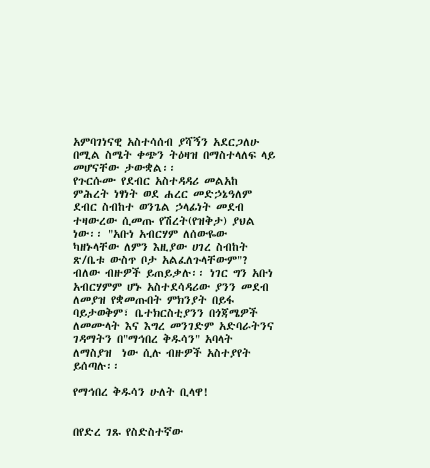አምባገነናዊ አስተሳሰብ ያሻኝን አደርጋለሁ በሚል ስሜት ቀጭን ትዕዛዝ በማስተላለፍ ላይ መሆናቸው ታውቋል፡፡
የጉርሱሙ የደብር አስተዳዳሪ መልአከ ምሕረት ነፃነት ወደ ሐረር መድኃኔዓለም ደብር ስብከተ ወንጌል ኃላፊነት መደብ ተዛውረው ሲመጡ የሽረት(የዝቅታ) ያህል ነው፡፡ "አቡነ አብርሃም ለሰውዬው ካዘኑላቸው ለምን እዚያው ሀገረ ስብከት ጽ/ቤቱ ውስጥ ቦታ አልፈለጉላቸውም"? ብለው ብዙዎች ይጠይቃሉ፡፡ ነገር ግን አቡነ አብርሃምም ሆኑ አስተደሳዳሪው ያንን መደብ ለመያዝ የቋመጡበት ምክንያት በይፋ ባይታወቅም፣ ቤተክርስቲያንን በጎጃሜዎች ለመሙላት እና እግረ መንገድም አድባራትንና ገዳማትን በ"ማኅበረ ቅዱሳን" አባላት ለማስያዝ  ነው ሲሉ ብዙዎች አስተያየት ይሰጣሉ፡፡

የማኅበረ ቅዱሳን ሁለት ቢላዋ!


በየድረ ገጹ የስድስተኛው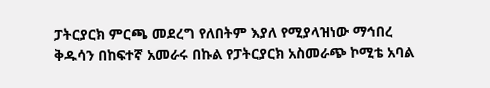ፓትርያርክ ምርጫ መደረግ የለበትም እያለ የሚያላዝነው ማኅበረ ቅዱሳን በከፍተኛ አመራሩ በኩል የፓትርያርክ አስመራጭ ኮሚቴ አባል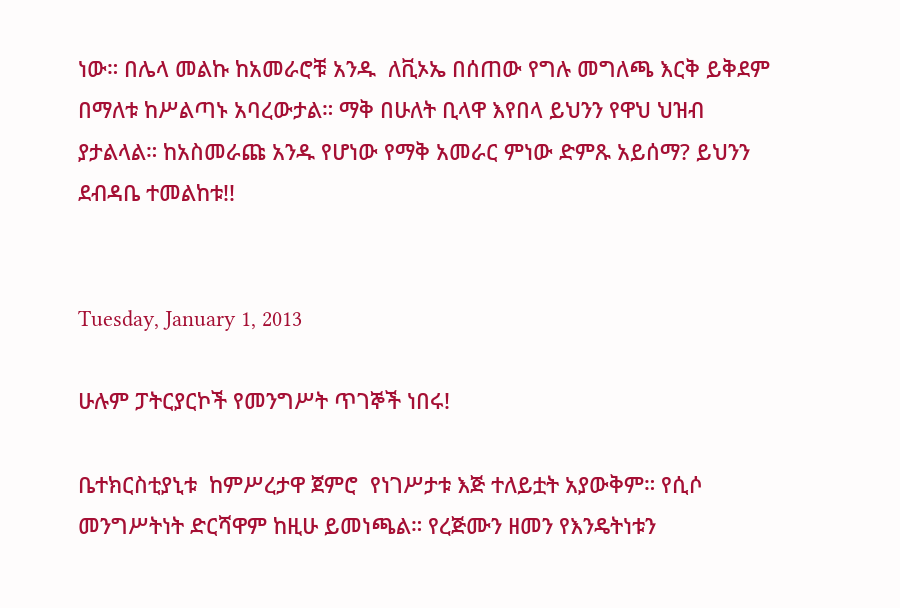ነው። በሌላ መልኩ ከአመራሮቹ አንዱ  ለቪኦኤ በሰጠው የግሉ መግለጫ እርቅ ይቅደም በማለቱ ከሥልጣኑ አባረውታል። ማቅ በሁለት ቢላዋ እየበላ ይህንን የዋህ ህዝብ ያታልላል። ከአስመራጩ አንዱ የሆነው የማቅ አመራር ምነው ድምጹ አይሰማ? ይህንን ደብዳቤ ተመልከቱ!!


Tuesday, January 1, 2013

ሁሉም ፓትርያርኮች የመንግሥት ጥገኞች ነበሩ!

ቤተክርስቲያኒቱ  ከምሥረታዋ ጀምሮ  የነገሥታቱ እጅ ተለይቷት አያውቅም። የሲሶ መንግሥትነት ድርሻዋም ከዚሁ ይመነጫል። የረጅሙን ዘመን የእንዴትነቱን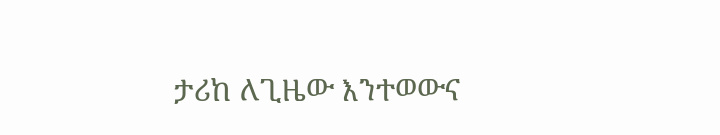ታሪከ ለጊዜው እንተወውና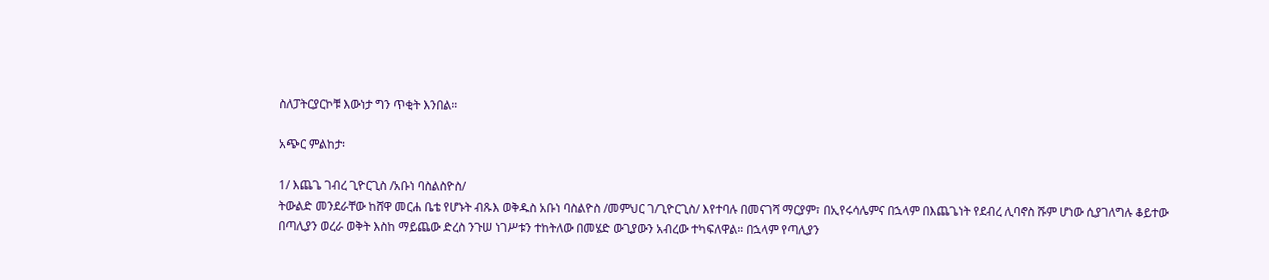ስለፓትርያርኮቹ እውነታ ግን ጥቂት እንበል።

አጭር ምልከታ፡

1/ እጨጌ ገብረ ጊዮርጊስ /አቡነ ባስልስዮስ/
ትውልድ መንደራቸው ከሸዋ መርሐ ቤቴ የሆኑት ብጹእ ወቅዱስ አቡነ ባስልዮስ /መምህር ገ/ጊዮርጊስ/ እየተባሉ በመናገሻ ማርያም፣ በኢየሩሳሌምና በኋላም በእጨጌነት የደብረ ሊባኖስ ሹም ሆነው ሲያገለግሉ ቆይተው በጣሊያን ወረራ ወቅት እስከ ማይጨው ድረስ ንጉሠ ነገሥቱን ተከትለው በመሄድ ውጊያውን አብረው ተካፍለዋል። በኋላም የጣሊያን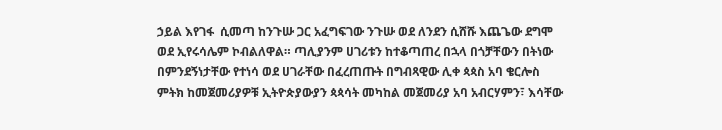ኃይል እየገፋ  ሲመጣ ከንጉሡ ጋር አፈግፍገው ንጉሡ ወደ ለንደን ሲሸሹ እጨጌው ደግሞ ወደ ኢየሩሳሌም ኮብልለዋል። ጣሊያንም ሀገሪቱን ከተቆጣጠረ በኋላ በጎቻቸውን በትነው በምንደኝነታቸው የተነሳ ወደ ሀገራቸው በፈረጠጡት በግብጻዊው ሊቀ ጳጳስ አባ ቄርሎስ ምትክ ከመጀመሪያዎቹ ኢትዮጵያውያን ጳጳሳት መካከል መጀመሪያ አባ አብርሃምን፣ እሳቸው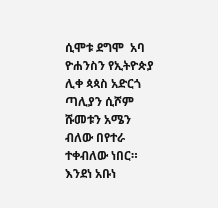ሲሞቱ ደግሞ  አባ ዮሐንስን የኢትዮጵያ ሊቀ ጳጳስ አድርጎ ጣሊያን ሲሾም ሹመቱን አሜን ብለው በየተራ ተቀብለው ነበር። እንደነ አቡነ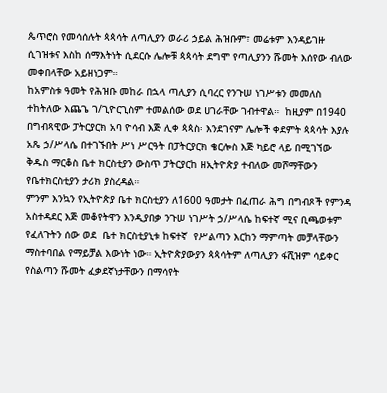ጴጥሮስ የመሳሰሉት ጳጳሳት ለጣሊያን ወራሪ ኃይል ሕዝቡም፣ መሬቱም እንዳይገዙ ሲገዝቱና እስከ ሰማእትነት ሲደርሱ ሌሎቹ ጳጳሳት ደግሞ የጣሊያንን ሹመት እሰየው ብለው መቀበላቸው አይዘነጋም።
ከአምስቱ ዓመት የሕዝቡ መከራ በኋላ ጣሊያን ሲባረር የንጉሠ ነገሥቱን መመለስ ተከትለው እጨጌ ገ/ጊዮርጊስም ተመልሰው ወደ ሀገራቸው ገብተዋል።  ከዚያም በ1940 በግብጻዊው ፓትርያርክ አባ ዮሳብ እጅ ሊቀ ጳጳስ፡ እንደገናም ሌሎች ቀደምት ጳጳሳት እያሉ አጼ ኃ/ሥላሴ በተገኙበት ሥነ ሥርዓት በፓትርያርክ ቄርሎስ እጅ ካይሮ ላይ በሚገኘው ቅዱስ ማርቆስ ቤተ ክርስቲያን ውስጥ ፓትርያርከ ዘኢትዮጵያ ተብለው መሾማቸውን የቤተክርስቲያን ታሪክ ያስረዳል።
ምንም እንኳን የኢትዮጵያ ቤተ ክርስቲያን ለ1600 ዓመታት በፈጠራ ሕግ በግብጾች የምንዳ አስተዳደር እጅ መቆየትዋን እንዲያበቃ ንጉሠ ነገሥት ኃ/ሥላሴ ከፍተኛ ሚና ቢጫወቱም የፈለጉትን ሰው ወደ  ቤተ ክርስቲያኒቱ ከፍተኛ  የሥልጣን እርከን ማምጣት መቻላቸውን ማስተባበል የማይቻል እውነት ነው። ኢትዮጵያውያን ጳጳሳትም ለጣሊያን ፋሺዝም ሳይቀር የስልጣን ሹመት ፈቃደኛነታቸውን በማሳየት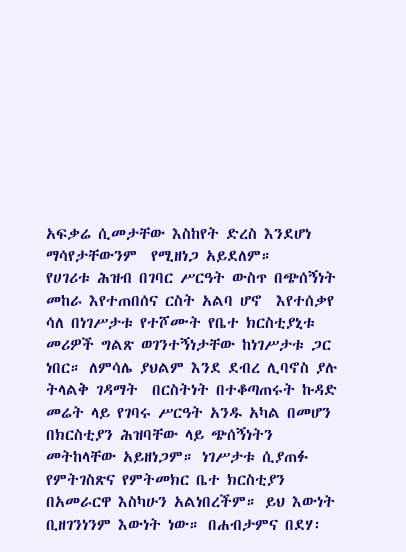አፍቃሬ ሲመታቸው እስከየት ድረስ እንደሆነ ማሳየታቸውንም  የሚዘነጋ አይደለም።
የሀገሪቱ ሕዝብ በገባር ሥርዓት ውስጥ በጭሰኝነት መከራ እየተጠበሰና ርስት አልባ ሆኖ  እየተሰቃየ  ሳለ በነገሥታቱ የተሾሙት የቤተ ክርስቲያኒቱ መሪዎች ግልጽ ወገንተኝነታቸው ከነገሥታቱ ጋር  ነበር። ለምሳሌ ያህልም እንደ ደብረ ሊባኖስ ያሉ ትላልቅ ገዳማት  በርስትነት በተቆጣጠሩት ኩዳድ መሬት ላይ የገባሩ ሥርዓት አንዱ አካል በመሆን በክርስቲያን ሕዝባቸው ላይ ጭሰኝነትን መትከላቸው አይዘነጋም። ነገሥታቱ ሲያጠፉ የምትገስጽና የምትመክር ቤተ ክርስቲያን በአመራርዋ እስካሁን አልነበረችም። ይህ እውነት ቢዘገንነንም እውነት ነው። በሐብታምና በደሃ፡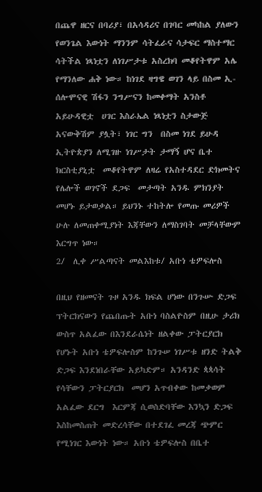በጨዋ ዘርና በባሪያ፣ በአሳዳሪና በገባር መካከል ያለውን የወንጌል እውነት ማንንም ሳትፈራና ሳታፍር ማስተማር ሳትችል ነጻነቷን ለነገሥታቱ አስረክባ መቆየትዋም አሌ የማንለው ሐቅ ነው። ከነገደ ዛግዌ ወገን ላይ በስመ ኢ- ሰሎሞናዊ ሽፋን ንግሥናን ከመቀማት አንስቶ  አይሁዳዊቷ  ሀገር እስራኤል ነጻነቷን ስታውጅ አናውቅሽም ያሏት፣ ነገር ግን  በስመ ነገደ ይሁዳ  ኢትዮጵያን ለሚገዙ ነገሥታት ታማኝ ሆና ቤተ ክርስቲያኒቷ  መቆየትዋም ለዛሬ የአስተዳደር ድክመትና የሌሎች ወገኖች ደጋፍ  መታጣት አንዱ ምክንያት መሆኑ ይታወቃል። ይህንኑ ተከትሎ የመጡ መሪዎች ሁሉ ለመጠቀሚያነት እጃቸውን ለማስገባት መቻላቸውም  እርግጥ ነው።
2/  ሊቀ ሥልጣናት መልእከቱ/ አቡነ ቴዎፍሎስ

በዚህ የዘመናት ጉዞ አንዱ ክፍል ሆነው በንጉሡ ድጋፍ ፕትርክናውን የጨበጡት አቡነ ባስልዮስም በዚሁ ታሪክ ውስጥ አልፈው በእንደራሴነት ዘልቀው ፓትርያርክ የሆኑት አቡነ ቴዎፍሎስም ከንጉሠ ነገሥቱ ዘንድ ትልቅ ድጋፍ እንደነበራቸው አይካድም። አንዳንድ ጳጳሳት የሳቸውን ፓትርያርክ  መሆን አጥብቀው ከመቃወም አልፈው ደርግ  እርምጃ ሲወስድባቸው እንኳን ድጋፍ እስከመስጠት መድረሳቸው በተደገፈ መረጃ ጭምር የሚነገር እውነት ነው። አቡነ ቴዎፍሎስ በቤተ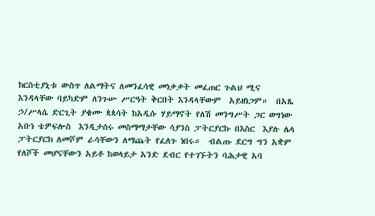ክርስቲያኒቱ ውስጥ ለልማትና ለመንፈሳዊ መነቃቃት መፈጠር ጉልህ ሚና እንዳላቸው ባይካድም ለንጉሡ ሥርዓት ቅርበት እንዳላቸውም  አይዘነጋም።  በአጼ ኃ/ሥላሴ ድርጊት ያቄሙ ጳጳሳት ከአዲሱ ሃይማኖት የለሽ መንግሥት ጋር ወግነው አቡነ ቴዎፍሎስ  እንዲታሰሩ መስማማታቸው ሳያንስ ፓትርያርኩ በእስር  እያሉ ሌላ ፓትርያርክ ለመሾም ራሳቸውን ለማጨት የፈለጉ ነበሩ።  ብልጡ ደርግ ግን አቋም የለሾች መሆናቸውን አይቶ ከወላይታ አንድ ደብር የተገኙትን ባሕታዊ አባ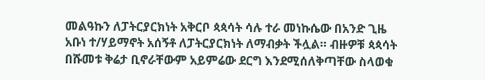መልዓኩን ለፓትርያርክነት አቅርቦ ጳጳሳት ሳሉ ተራ መነኩሴው በአንድ ጊዜ አቡነ ተ/ሃይማኖት አሰኝቶ ለፓትርያርክነት ለማብቃት ችሏል። ብዙዎቹ ጳጳሳት በሹመቱ ቅሬታ ቢኖራቸውም አይምሬው ደርግ እንደሚሰለቅጣቸው ስላወቁ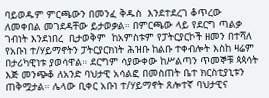ባይወዱም ምርጫውን በመንፈ ቅዱስ  እንደተደረገ ቆጥረው ለመቀበል መገደዳቸው ይታወቃል። በምርጫው ላይ የደርግ ጣልቃ ገብነት እንደነበረ  ቢታወቅም  ከአምስቱም የፓትርያርኮች ዘመን በተሻለ  የአቡነ ተ/ሃይማኖትን ፓትርያርክነት ሕዝቡ ከልቡ ተቀብሎት እስከ ዛሬም በታሪካዊነቱ ያወሳዋል። ደርግም ሳያውቀው ከሥልጣን ጥመኞቹ ጳጳሳት እጅ መንጭቆ ለአንድ ባህታዊ አሳልፎ በመስጠት ቤተ ክርስቲያኒቱን ጠቅሟታል። ሌላው ቢቀር አቡነ ተ/ሃይማኖት ጸሎተኛ ባህታዊና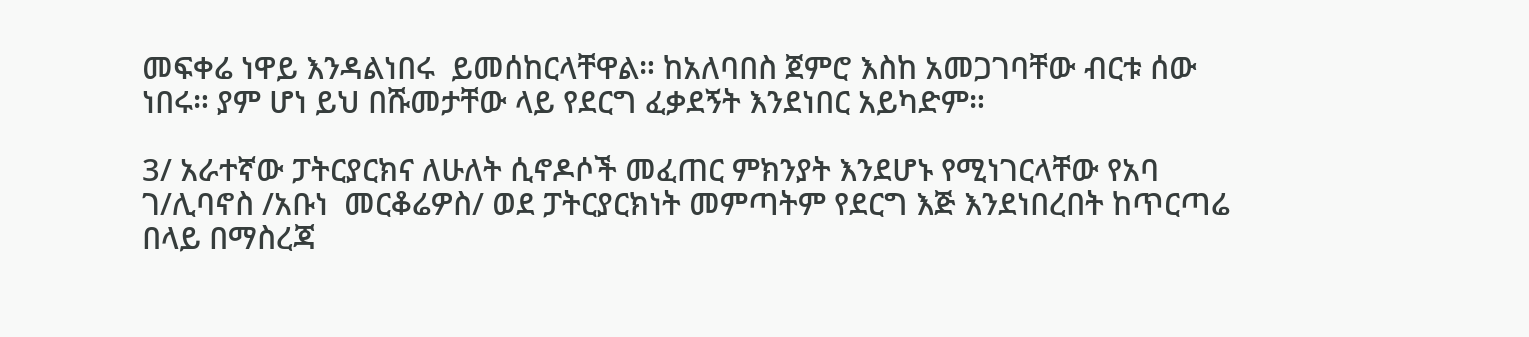መፍቀሬ ነዋይ እንዳልነበሩ  ይመሰከርላቸዋል። ከአለባበስ ጀምሮ እስከ አመጋገባቸው ብርቱ ሰው ነበሩ። ያም ሆነ ይህ በሹመታቸው ላይ የደርግ ፈቃደኝት እንደነበር አይካድም።

3/ አራተኛው ፓትርያርክና ለሁለት ሲኖዶሶች መፈጠር ምክንያት እንደሆኑ የሚነገርላቸው የአባ ገ/ሊባኖስ /አቡነ  መርቆሬዎስ/ ወደ ፓትርያርክነት መምጣትም የደርግ እጅ እንደነበረበት ከጥርጣሬ በላይ በማስረጃ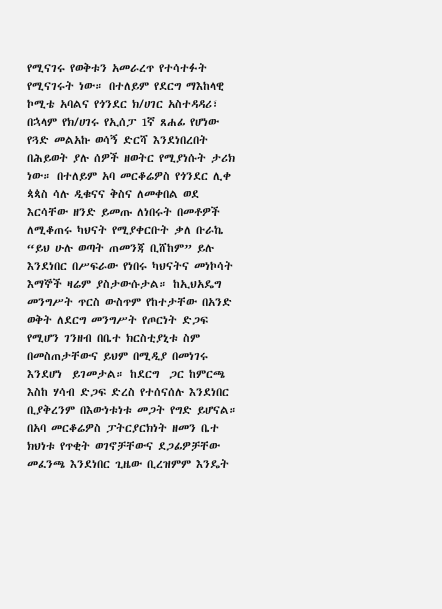የሚናገሩ የወቅቱን አመራረጥ የተሳተፉት የሚናገሩት ነው። በተለይም የደርግ ማእከላዊ ኮሚቴ አባልና የጎንደር ክ/ሀገር አስተዳዳሪ፣ በኋላም የክ/ሀገሩ የኢሰፓ 1ኛ ጸሐፊ የሆነው የጓድ መልአኩ ወሳኝ ድርሻ እንደነበረበት በሕይወት ያሉ ሰዎች ዘወትር የሚያነሱት ታሪክ ነው። በተለይም አባ መርቆሬዎስ የጎንደር ሊቀ ጳጳስ ሳሉ ዲቁናና ቅስና ለመቀበል ወደ እርሳቸው ዘንድ ይመጡ ለነበሩት በመቶዎች ለሚቆጠሩ ካህናት የሚያቀርቡት ቃለ ቡራኬ “ይህ ሁሉ ወጣት ጠመንጃ ቢሸከም” ይሉ እንደነበር በሥፍራው የነበሩ ካህናትና መነኮሳት እማኞች ዛሬም ያስታውሱታል። ከኢህአዴግ መንግሥት ጥርስ ውስጥም የከተታቸው በአንድ ወቅት ለደርግ መንግሥት የጦርነት ድጋፍ የሚሆን ገንዘብ በቤተ ክርስቲያኒቱ ስም በመስጠታቸውና ይህም በሚዲያ በመነገሩ እንደሆነ  ይገመታል። ከደርግ  ጋር ከምርጫ  እስከ ሃሳብ ድጋፍ ድረስ የተሰናሰሉ እንደነበር ቢያቅረንም በእውነቱነቱ መጋት የግድ ይሆናል።  በአባ መርቆሬዎስ ፓትርያርክነት ዘመን ቤተ ክህነቱ የጥቂት ወገኖቻቸውና ደጋፊዎቻቸው መፈንጫ እንደነበር ጊዜው ቢረዝምም እንዴት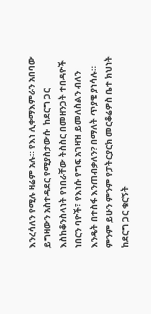እንረሳለን የሚሉ ዛሬም አሉ። የእነ ሊቀማእምራን አበባው ይግዛውን አስተዳደር የሚያስታውሱ  ከደርግ ጋር እስከቆንስላነት የነበራቸው ትስስር በመዘንጋት ተበዳዮች ነበርን ባዮች፣ የእነሱ የግፍ አገዛዝ ይመለስልን ብለን እንዴት በተስፋ እንጠብቃለን? በማለት ጥያቄ ያነሳሉ። ምንም ይሁን ምንም የፓትርያርክ መርቆሬዎስ ቤተ ክህነት ከደርግ ጋር ቁርኝት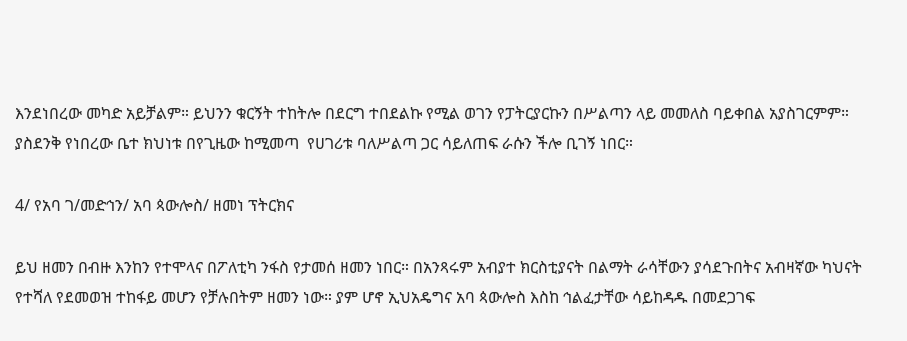እንደነበረው መካድ አይቻልም። ይህንን ቁርኝት ተከትሎ በደርግ ተበደልኩ የሚል ወገን የፓትርያርኩን በሥልጣን ላይ መመለስ ባይቀበል አያስገርምም። ያስደንቅ የነበረው ቤተ ክህነቱ በየጊዜው ከሚመጣ  የሀገሪቱ ባለሥልጣ ጋር ሳይለጠፍ ራሱን ችሎ ቢገኝ ነበር።

4/ የአባ ገ/መድኅን/ አባ ጳውሎስ/ ዘመነ ፕትርክና

ይህ ዘመን በብዙ እንከን የተሞላና በፖለቲካ ንፋስ የታመሰ ዘመን ነበር። በአንጻሩም አብያተ ክርስቲያናት በልማት ራሳቸውን ያሳደጉበትና አብዛኛው ካህናት የተሻለ የደመወዝ ተከፋይ መሆን የቻሉበትም ዘመን ነው። ያም ሆኖ ኢህአዴግና አባ ጳውሎስ እስከ ኅልፈታቸው ሳይከዳዱ በመደጋገፍ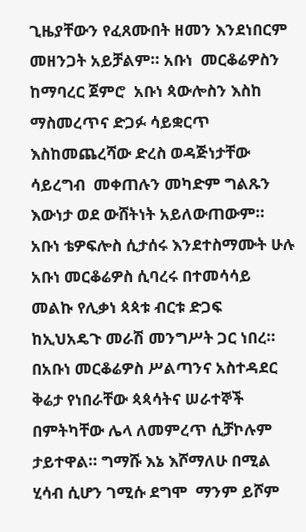ጊዜያቸውን የፈጸሙበት ዘመን እንደነበርም  መዘንጋት አይቻልም። አቡነ  መርቆሬዎስን ከማባረር ጀምሮ  አቡነ ጳውሎስን እስከ ማስመረጥና ድጋፉ ሳይቋርጥ እስከመጨረሻው ድረስ ወዳጅነታቸው ሳይረግብ  መቀጠሉን መካድም ግልጹን እውነታ ወደ ውሸትነት አይለውጠውም። አቡነ ቴዎፍሎስ ሲታሰሩ እንደተስማሙት ሁሉ አቡነ መርቆሬዎስ ሲባረሩ በተመሳሳይ መልኩ የሊቃነ ጳጳቱ ብርቱ ድጋፍ ከኢህአዴጉ መራሽ መንግሥት ጋር ነበረ። በአቡነ መርቆሬዎስ ሥልጣንና አስተዳደር ቅሬታ የነበራቸው ጳጳሳትና ሠራተኞች በምትካቸው ሌላ ለመምረጥ ሲቻኮሉም ታይተዋል። ግማሹ እኔ እሾማለሁ በሚል ሂሳብ ሲሆን ገሚሱ ደግሞ  ማንም ይሾም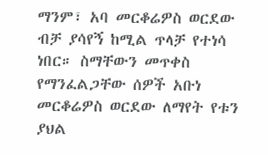ማንም፣ አባ መርቆሬዎስ ወርደው ብቻ ያሳየኝ ከሚል ጥላቻ የተነሳ ነበር። ስማቸውን መጥቀስ የማንፈልጋቸው ሰዎች አቡነ መርቆሬዎስ ወርደው ለማየት የቱን ያህል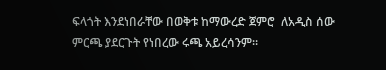ፍላጎት እንደነበራቸው በወቅቱ ከማውረድ ጀምሮ  ለአዲስ ሰው ምርጫ ያደርጉት የነበረው ሩጫ አይረሳንም።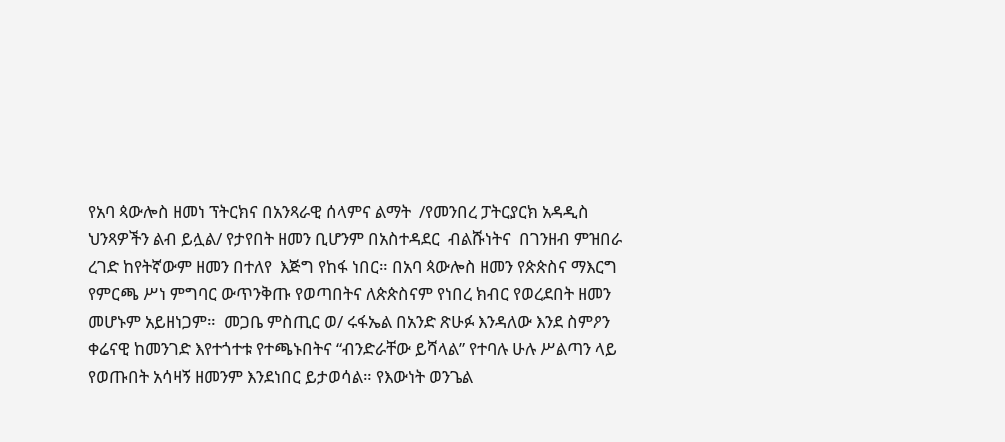የአባ ጳውሎስ ዘመነ ፕትርክና በአንጻራዊ ሰላምና ልማት  /የመንበረ ፓትርያርክ አዳዲስ ህንጻዎችን ልብ ይሏል/ የታየበት ዘመን ቢሆንም በአስተዳደር  ብልሹነትና  በገንዘብ ምዝበራ ረገድ ከየትኛውም ዘመን በተለየ  እጅግ የከፋ ነበር። በአባ ጳውሎስ ዘመን የጵጵስና ማእርግ የምርጫ ሥነ ምግባር ውጥንቅጡ የወጣበትና ለጵጵስናም የነበረ ክብር የወረደበት ዘመን መሆኑም አይዘነጋም።  መጋቤ ምስጢር ወ/ ሩፋኤል በአንድ ጽሁፉ እንዳለው እንደ ስምዖን ቀሬናዊ ከመንገድ እየተጎተቱ የተጫኑበትና “ብንድራቸው ይሻላል” የተባሉ ሁሉ ሥልጣን ላይ የወጡበት አሳዛኝ ዘመንም እንደነበር ይታወሳል። የእውነት ወንጌል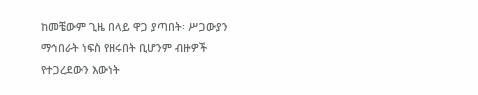ከመቼውም ጊዜ በላይ ዋጋ ያጣበት፡ ሥጋውያን ማኅበራት ነፍስ የዘሩበት ቢሆንም ብዙዎች የተጋረደውን እውነት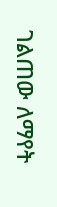ገልጠው ለማየት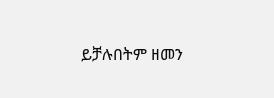ይቻሉበትም ዘመን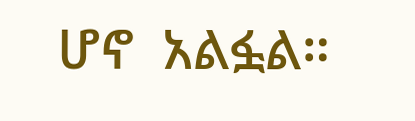ሆኖ  አልፏል።